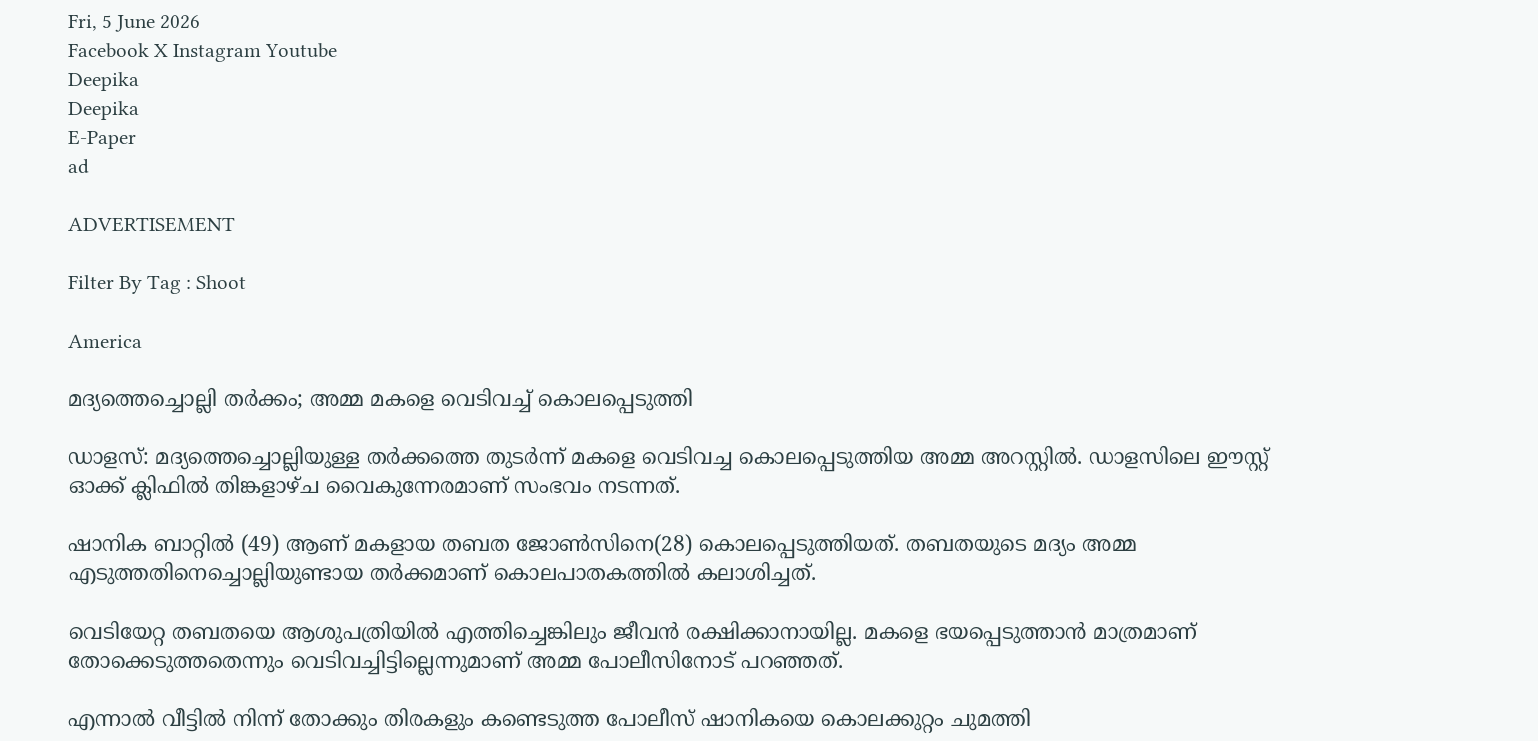Fri, 5 June 2026
Facebook X Instagram Youtube
Deepika
Deepika
E-Paper
ad

ADVERTISEMENT

Filter By Tag : Shoot

America

മദ്യത്തെച്ചൊല്ലി തർക്കം; അമ്മ മകളെ വെടിവച്ച് കൊലപ്പെടുത്തി

ഡാളസ്: മദ്യത്തെച്ചൊല്ലിയുള്ള തർക്കത്തെ തുടർന്ന് മകളെ വെടിവച്ച കൊലപ്പെടുത്തിയ അമ്മ അറസ്റ്റിൽ. ഡാളസിലെ ഈസ്റ്റ് ഓക്ക് ക്ലിഫിൽ തിങ്കളാഴ്ച വൈകുന്നേരമാണ് സംഭവം നടന്നത്.

ഷാനിക ബാറ്റിൽ (49) ആണ് മകളായ തബത ജോൺസിനെ(28) കൊലപ്പെടുത്തിയത്. തബതയുടെ മദ്യം അമ്മ എടുത്തതിനെച്ചൊല്ലിയുണ്ടായ തർക്കമാണ് കൊലപാതകത്തിൽ കലാശിച്ചത്.

വെടിയേറ്റ തബതയെ ആശുപത്രിയിൽ എത്തിച്ചെങ്കിലും ജീവൻ രക്ഷിക്കാനായില്ല. മകളെ ഭയപ്പെടുത്താൻ മാത്രമാണ് തോക്കെടുത്തതെന്നും വെടിവച്ചിട്ടില്ലെന്നുമാണ് അമ്മ പോലീസിനോട് പറഞ്ഞത്.

എന്നാൽ വീട്ടിൽ നിന്ന് തോക്കും തിരകളും കണ്ടെടുത്ത പോലീസ് ഷാനികയെ കൊലക്കുറ്റം ചുമത്തി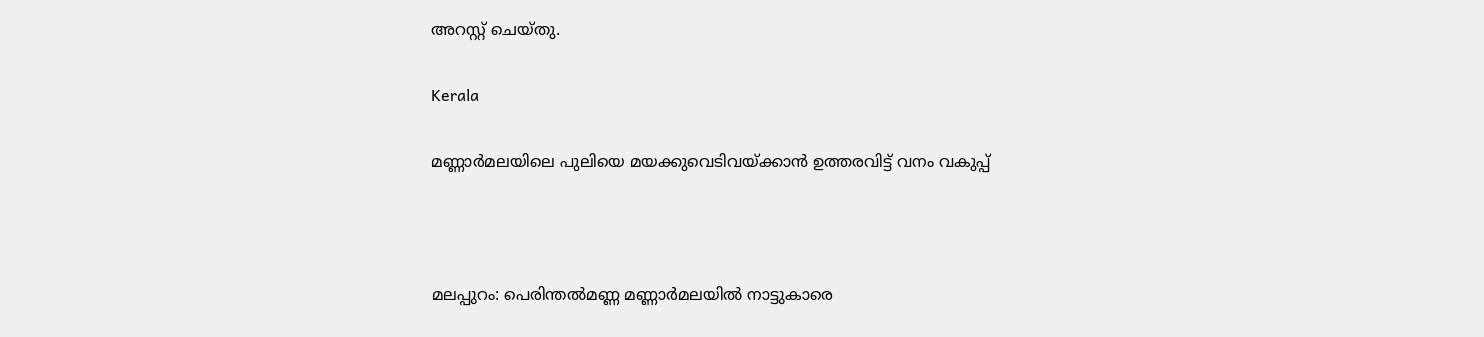അറസ്റ്റ് ചെയ്തു.

Kerala

മണ്ണാർമലയിലെ പുലിയെ മയക്കുവെടിവയ്ക്കാൻ ഉത്തരവിട്ട് വനം വകുപ്പ്



മലപ്പുറം: പെരിന്തൽമണ്ണ മണ്ണാർമലയിൽ നാട്ടുകാരെ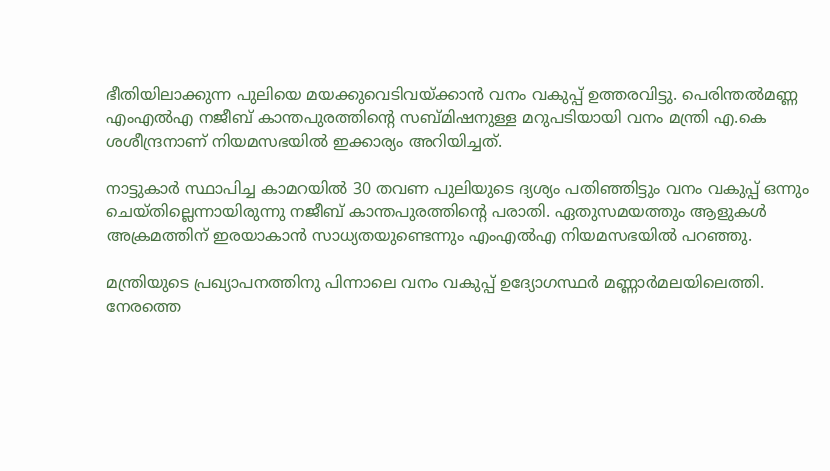ഭീതിയിലാക്കുന്ന പുലിയെ മയക്കുവെടിവയ്ക്കാൻ വനം വകുപ്പ് ഉത്തരവിട്ടു. പെരിന്തൽമണ്ണ എംഎൽഎ നജീബ് കാന്തപുരത്തിന്‍റെ സബ്മിഷനുള്ള മറുപടിയായി വനം മന്ത്രി എ.കെ ശശീന്ദ്രനാണ് നിയമസഭയിൽ ഇക്കാര്യം അറിയിച്ചത്.

നാട്ടുകാർ സ്ഥാപിച്ച കാമറയിൽ 30 തവണ പുലിയുടെ ദ്യശ്യം പതിഞ്ഞിട്ടും വനം വകുപ്പ് ഒന്നും ചെയ്തില്ലെന്നായിരുന്നു നജീബ് കാന്തപുരത്തിന്‍റെ പരാതി. ഏതുസമയത്തും ആളുകൾ അക്രമത്തിന് ഇരയാകാൻ സാധ്യതയുണ്ടെന്നും എംഎൽഎ നിയമസഭയിൽ പറഞ്ഞു.

മന്ത്രിയുടെ പ്രഖ്യാപനത്തിനു പിന്നാലെ വനം വകുപ്പ് ഉദ്യോഗസ്ഥർ മണ്ണാർമലയിലെത്തി. നേരത്തെ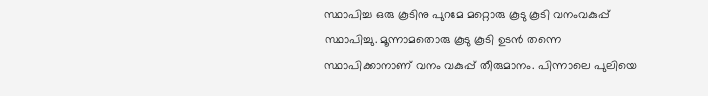സ്ഥാപിച്ച ഒരു കൂടിനു പുറമേ മറ്റൊരു കൂടു കൂടി വനംവകുപ്പ് സ്ഥാപിച്ചു. മൂന്നാമതൊരു കൂടു കൂടി ഉടൻ തന്നെ സ്ഥാപിക്കാനാണ് വനം വകുപ്പ് തീരുമാനം. പിന്നാലെ പുലിയെ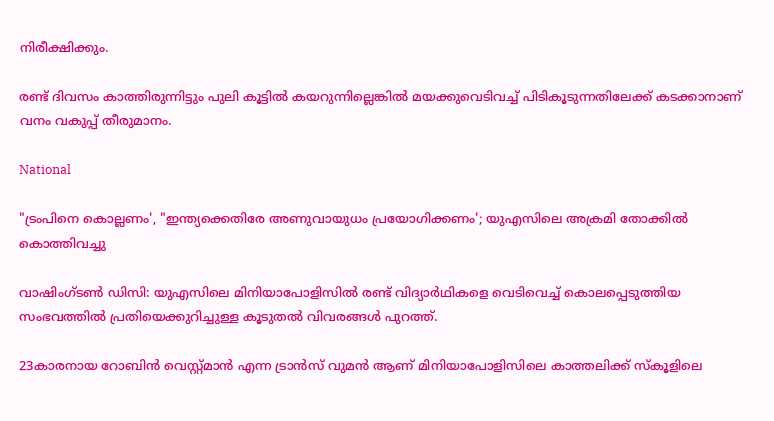നിരീക്ഷിക്കും.

രണ്ട് ദിവസം കാത്തിരുന്നിട്ടും പുലി കൂട്ടിൽ കയറുന്നില്ലെങ്കിൽ മയക്കുവെടിവച്ച് പിടികൂടുന്നതിലേക്ക് കടക്കാനാണ് വനം വകുപ്പ് തീരുമാനം.

National

"ട്രംപിനെ കൊല്ലണം', "ഇന്ത്യക്കെതിരേ അണുവായുധം പ്രയോഗിക്കണം'; യുഎസിലെ അക്രമി തോക്കിൽ കൊത്തിവച്ചു

വാഷിംഗ്ടണ്‍ ഡിസി: യുഎസിലെ മിനിയാപോളിസില്‍ രണ്ട് വിദ്യാര്‍ഥികളെ വെടിവെച്ച് കൊലപ്പെടുത്തിയ സംഭവത്തില്‍ പ്രതിയെക്കുറിച്ചുള്ള കൂടുതല്‍ വിവരങ്ങള്‍ പുറത്ത്.

23കാരനായ റോബിന്‍ വെസ്റ്റ്മാന്‍ എന്ന ട്രാന്‍സ് വുമന്‍ ആണ് മിനിയാപോളിസിലെ കാത്തലിക്ക് സ്‌കൂളിലെ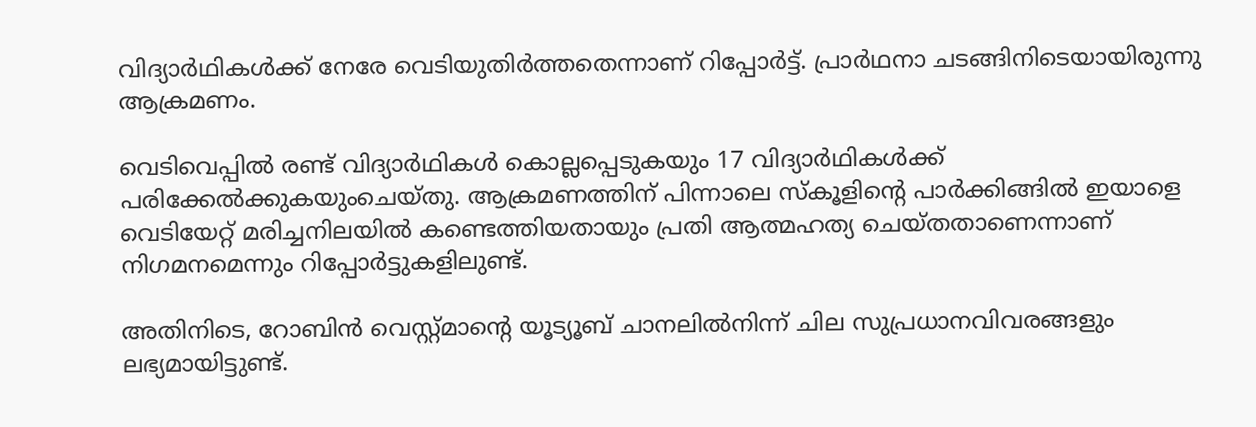വിദ്യാര്‍ഥികള്‍ക്ക് നേരേ വെടിയുതിര്‍ത്തതെന്നാണ് റിപ്പോര്‍ട്ട്. പ്രാര്‍ഥനാ ചടങ്ങിനിടെയായിരുന്നു ആക്രമണം.

വെടിവെപ്പില്‍ രണ്ട് വിദ്യാര്‍ഥികള്‍ കൊല്ലപ്പെടുകയും 17 വിദ്യാര്‍ഥികള്‍ക്ക് പരിക്കേല്‍ക്കുകയുംചെയ്തു. ആക്രമണത്തിന് പിന്നാലെ സ്‌കൂളിന്‍റെ പാര്‍ക്കിങ്ങില്‍ ഇയാളെ വെടിയേറ്റ് മരിച്ചനിലയില്‍ കണ്ടെത്തിയതായും പ്രതി ആത്മഹത്യ ചെയ്തതാണെന്നാണ് നിഗമനമെന്നും റിപ്പോര്‍ട്ടുകളിലുണ്ട്.

അതിനിടെ, റോബിന്‍ വെസ്റ്റ്മാന്‍റെ യൂട്യൂബ് ചാനലില്‍നിന്ന് ചില സുപ്രധാനവിവരങ്ങളും ലഭ്യമായിട്ടുണ്ട്.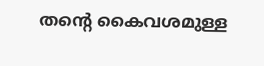തന്‍റെ കൈവശമുള്ള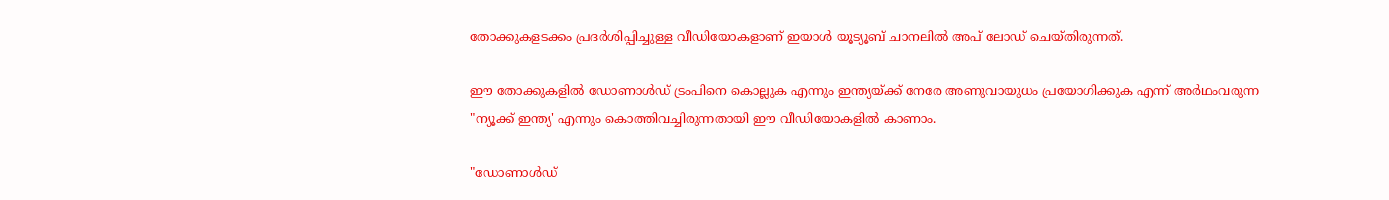തോക്കുകളടക്കം പ്രദര്‍ശിപ്പിച്ചുള്ള വീഡിയോകളാണ് ഇയാള്‍ യൂട്യൂബ് ചാനലില്‍ അപ് ലോഡ് ചെയ്തിരുന്നത്.

ഈ തോക്കുകളില്‍ ഡോണാള്‍ഡ് ട്രംപിനെ കൊല്ലുക എന്നും ഇന്ത്യയ്ക്ക് നേരേ അണുവായുധം പ്രയോഗിക്കുക എന്ന് അര്‍ഥംവരുന്ന "ന്യൂക്ക് ഇന്ത്യ' എന്നും കൊത്തിവച്ചിരുന്നതായി ഈ വീഡിയോകളില്‍ കാണാം.

"ഡോണാള്‍ഡ്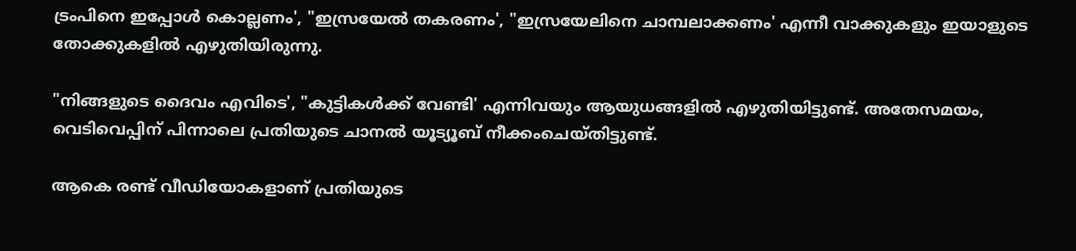ട്രംപിനെ ഇപ്പോള്‍ കൊല്ലണം', "ഇസ്രയേല്‍ തകരണം', "ഇസ്രയേലിനെ ചാമ്പലാക്കണം' എന്നീ വാക്കുകളും ഇയാളുടെ തോക്കുകളില്‍ എഴുതിയിരുന്നു.

"നിങ്ങളുടെ ദൈവം എവിടെ', "കുട്ടികള്‍ക്ക് വേണ്ടി' എന്നിവയും ആയുധങ്ങളില്‍ എഴുതിയിട്ടുണ്ട്. അതേസമയം, വെടിവെപ്പിന് പിന്നാലെ പ്രതിയുടെ ചാനല്‍ യൂട്യൂബ് നീക്കംചെയ്തിട്ടുണ്ട്.

ആകെ രണ്ട് വീഡിയോകളാണ് പ്രതിയുടെ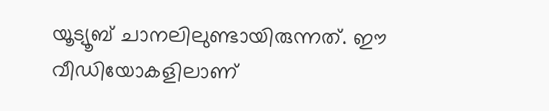യൂട്യൂബ് ചാനലിലുണ്ടായിരുന്നത്. ഈ വീഡിയോകളിലാണ്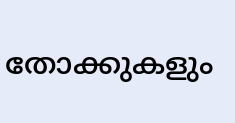തോക്കുകളും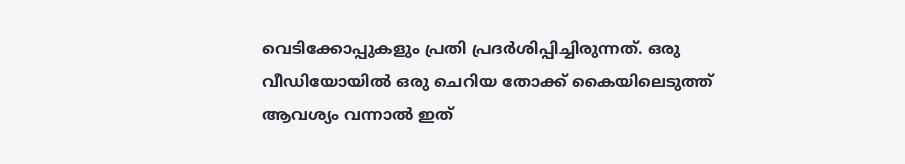വെടിക്കോപ്പുകളും പ്രതി പ്രദര്‍ശിപ്പിച്ചിരുന്നത്. ഒരു വീഡിയോയില്‍ ഒരു ചെറിയ തോക്ക് കൈയിലെടുത്ത് ആവശ്യം വന്നാല്‍ ഇത്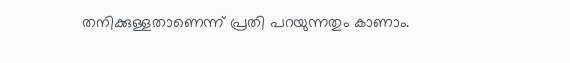തനിക്കുള്ളതാണെന്ന് പ്രതി പറയുന്നതും കാണാം.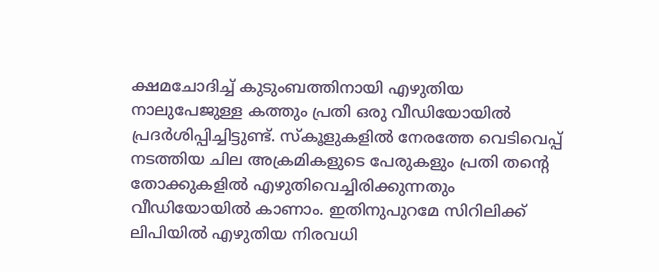ക്ഷമചോദിച്ച് കുടുംബത്തിനായി എഴുതിയ നാലുപേജുള്ള കത്തും പ്രതി ഒരു വീഡിയോയില്‍ പ്രദര്‍ശിപ്പിച്ചിട്ടുണ്ട്. സ്‌കൂളുകളില്‍ നേരത്തേ വെടിവെപ്പ് നടത്തിയ ചില അക്രമികളുടെ പേരുകളും പ്രതി തന്‍റെ തോക്കുകളില്‍ എഴുതിവെച്ചിരിക്കുന്നതും വീഡിയോയില്‍ കാണാം. ഇതിനുപുറമേ സിറിലിക്ക് ലിപിയിൽ എഴുതിയ നിരവധി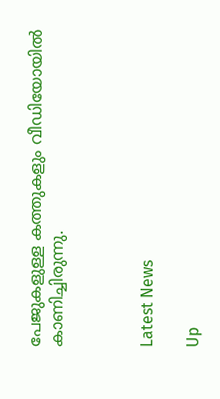പേജുകളുള്ള കത്തുകളും വീഡിയോയില്‍ കാണിച്ചിരുന്നു.



Latest News

Up